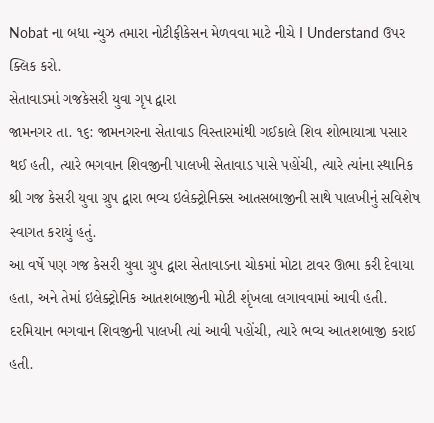Nobat ના બધા ન્યુઝ તમારા નોટીફીકેસન મેળવવા માટે નીચે I Understand ઉપર ક્લિક કરો.
સેતાવાડમાં ગજકેસરી યુવા ગૃપ દ્વારા
જામનગર તા. ૧૬: જામનગરના સેતાવાડ વિસ્તારમાંથી ગઈકાલે શિવ શોભાયાત્રા પસાર થઈ હતી, ત્યારે ભગવાન શિવજીની પાલખી સેતાવાડ પાસે પહોંચી, ત્યારે ત્યાંના સ્થાનિક શ્રી ગજ કેસરી યુવા ગ્રુપ દ્વારા ભવ્ય ઇલેક્ટ્રોનિક્સ આતસબાજીની સાથે પાલખીનું સવિશેષ સ્વાગત કરાયું હતું.
આ વર્ષે પણ ગજ કેસરી યુવા ગ્રુપ દ્વારા સેતાવાડના ચોકમાં મોટા ટાવર ઊભા કરી દેવાયા હતા, અને તેમાં ઇલેક્ટ્રોનિક આતશબાજીની મોટી શૃંખલા લગાવવામાં આવી હતી. દરમિયાન ભગવાન શિવજીની પાલખી ત્યાં આવી પહોંચી, ત્યારે ભવ્ય આતશબાજી કરાઈ હતી.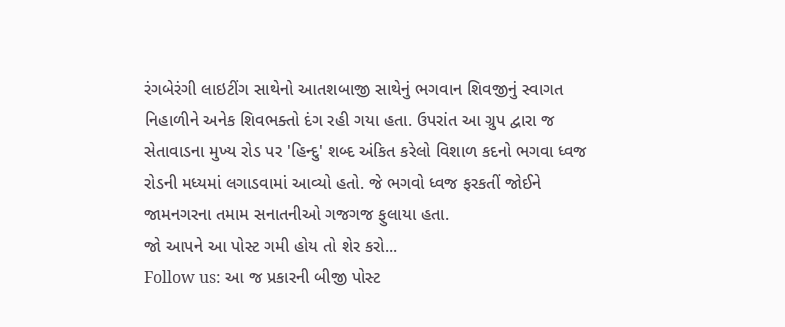રંગબેરંગી લાઇટીંગ સાથેનો આતશબાજી સાથેનું ભગવાન શિવજીનું સ્વાગત નિહાળીને અનેક શિવભક્તો દંગ રહી ગયા હતા. ઉપરાંત આ ગ્રુપ દ્વારા જ સેતાવાડના મુખ્ય રોડ પર 'હિન્દુ' શબ્દ અંકિત કરેલો વિશાળ કદનો ભગવા ધ્વજ રોડની મધ્યમાં લગાડવામાં આવ્યો હતો. જે ભગવો ધ્વજ ફરકતીં જોઈને જામનગરના તમામ સનાતનીઓ ગજગજ ફુલાયા હતા.
જો આપને આ પોસ્ટ ગમી હોય તો શેર કરો...
Follow us: આ જ પ્રકારની બીજી પોસ્ટ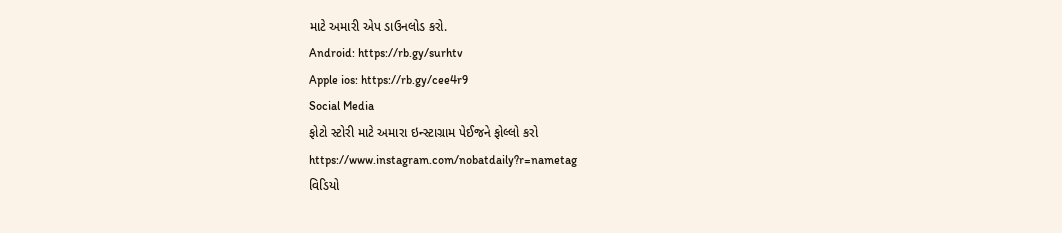માટે અમારી એપ ડાઉનલોડ કરો.
Android: https://rb.gy/surhtv
Apple ios: https://rb.gy/cee4r9
Social Media
ફોટો સ્ટોરી માટે અમારા ઇન્સ્ટાગ્રામ પેઈજને ફોલ્લો કરો
https://www.instagram.com/nobatdaily?r=nametag
વિડિયો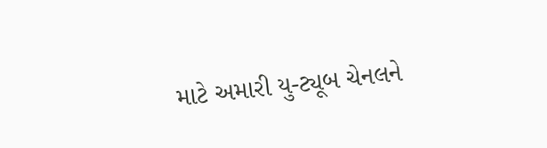માટે અમારી યુ-ટ્યૂબ ચેનલને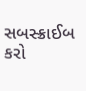સબસ્ક્રાઈબ કરો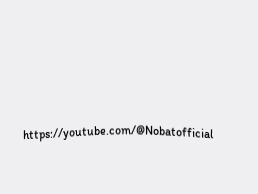https://youtube.com/@Nobatofficial